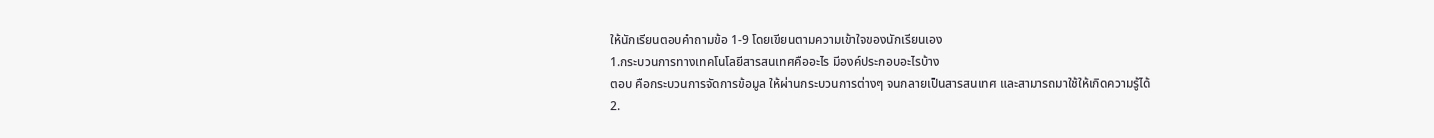ให้นักเรียนตอบคำถามข้อ 1-9 โดยเขียนตามความเข้าใจของนักเรียนเอง
1.กระบวนการทางเทคโนโลยีสารสนเทศคืออะไร มีองค์ประกอบอะไรบ้าง
ตอบ คือกระบวนการจัดการข้อมูล ให้ผ่านกระบวนการต่างๆ จนกลายเป็นสารสนเทศ และสามารถมาใช้ให้เกิดความรู้ได้
2.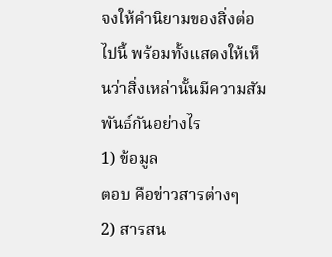จงให้คำนิยามของสิ่งต่อไปนี้ พร้อมทั้งแสดงให้เห็นว่าสิ่งเหล่านั้นมีความสัมพันธ์กันอย่างไร
1) ข้อมูล
ตอบ คือข่าวสารต่างๆ
2) สารสน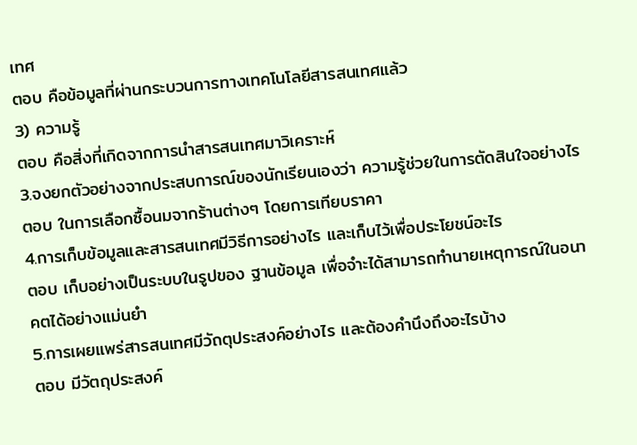เทศ
ตอบ คือข้อมูลที่ผ่านกระบวนการทางเทคโนโลยีสารสนเทศแล้ว
3) ความรู้
ตอบ คือสิ่งที่เกิดจากการนำสารสนเทศมาวิเคราะห์
3.จงยกตัวอย่างจากประสบการณ์ของนักเรียนเองว่า ความรู้ช่วยในการตัดสินใจอย่างไร
ตอบ ในการเลือกซื้อนมจากร้านต่างๆ โดยการเทียบราคา
4.การเก็บข้อมูลและสารสนเทศมีวิธีการอย่างไร และเก็บไว้เพื่อประโยชน์อะไร
ตอบ เก็บอย่างเป็นระบบในรูปของ ฐานข้อมูล เพื่อจำะได้สามารถทำนายเหตุการณ์ในอนาคตได้อย่างแม่นยำ
5.การเผยแพร่สารสนเทศมีวัถตุประสงค์อย่างไร และต้องคำนึงถึงอะไรบ้าง
ตอบ มีวัตถุประสงค์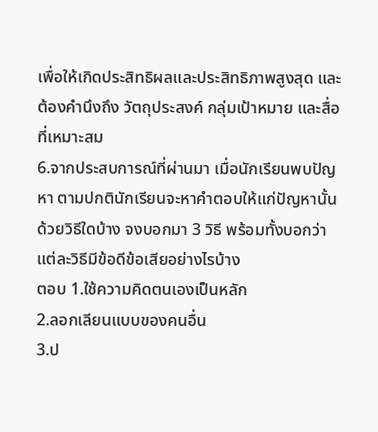เพื่อให้เกิดประสิทธิผลและประสิทธิภาพสูงสุด และต้องคำนึงถึง วัตถุประสงค์ กลุ่มเป้าหมาย และสื่อที่เหมาะสม
6.จากประสบการณ์ที่ผ่านมา เมื่อนักเรียนพบปัญหา ตามปกตินักเรียนจะหาคำตอบให้แก่ปัญหานั้นด้วยวิธีใดบ้าง จงบอกมา 3 วิธี พร้อมทั้งบอกว่าแต่ละวิธีมีข้อดีข้อเสียอย่างไรบ้าง
ตอบ 1.ใช้ความคิดตนเองเป็นหลัก
2.ลอกเลียนแบบของคนอื่น
3.ป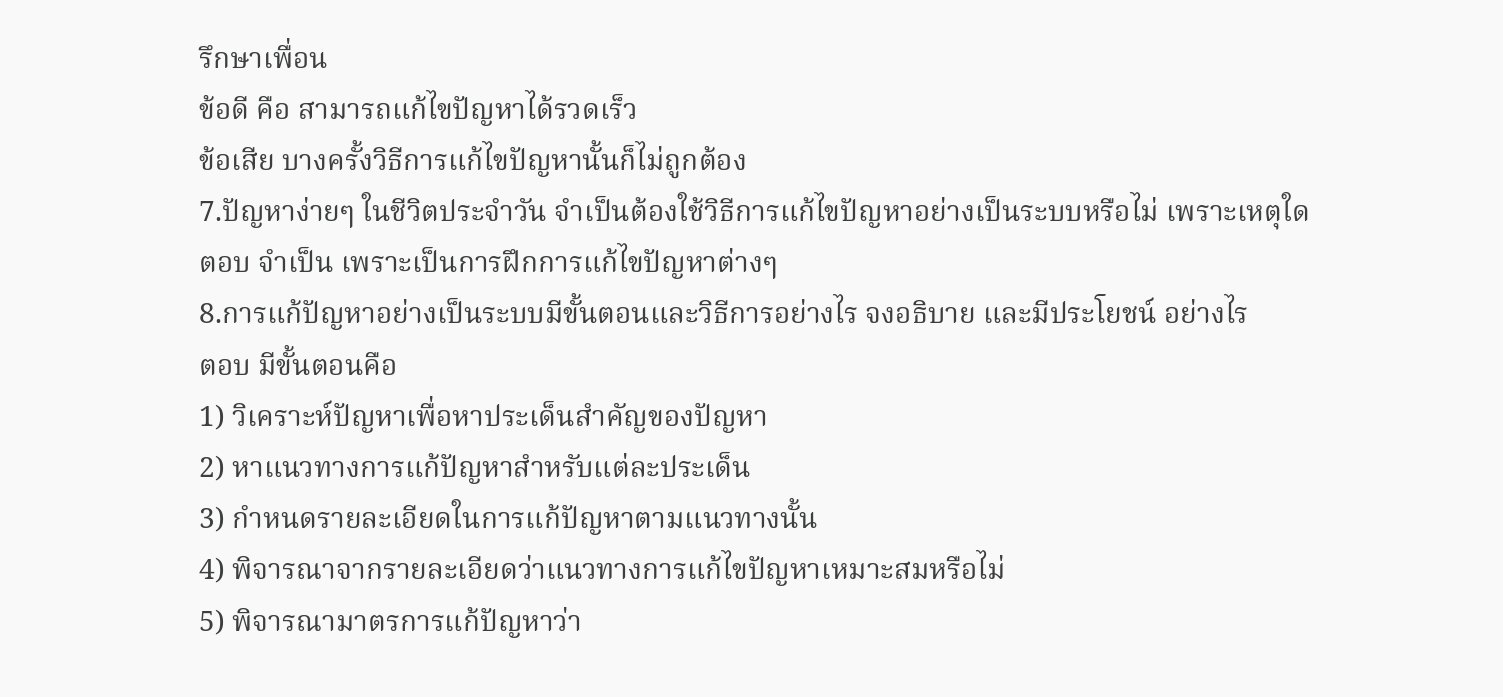รึกษาเพื่อน
ข้อดี คือ สามารถแก้ไขปัญหาได้รวดเร็ว
ข้อเสีย บางครั้งวิธีการแก้ไขปัญหานั้นก็ไม่ถูกต้อง
7.ปัญหาง่ายๆ ในชีวิตประจำวัน จำเป็นต้องใช้วิธีการแก้ไขปัญหาอย่างเป็นระบบหรือไม่ เพราะเหตุใด
ตอบ จำเป็น เพราะเป็นการฝึกการแก้ไขปัญหาต่างๆ
8.การแก้ปัญหาอย่างเป็นระบบมีขั้นตอนและวิธีการอย่างไร จงอธิบาย และมีประโยชน์ อย่างไร
ตอบ มีขั้นตอนคือ
1) วิเคราะห์ปัญหาเพื่อหาประเด็นสำคัญของปัญหา
2) หาแนวทางการแก้ปัญหาสำหรับแต่ละประเด็น
3) กำหนดรายละเอียดในการแก้ปัญหาตามแนวทางนั้น
4) พิจารณาจากรายละเอียดว่าแนวทางการแก้ไขปัญหาเหมาะสมหรือไม่
5) พิจารณามาตรการแก้ปัญหาว่า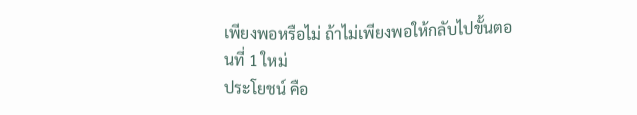เพียงพอหรือไม่ ถ้าไม่เพียงพอให้กลับไปขั้นตอนที่ 1 ใหม่
ประโยชน์ คือ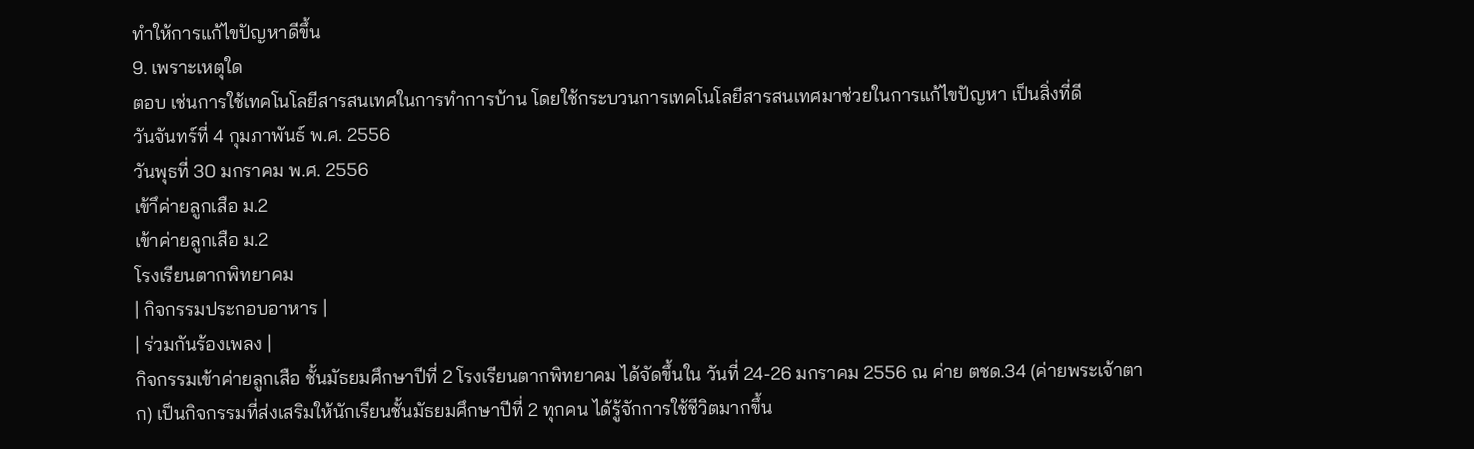ทำให้การแก้ไขปัญหาดีขึ้น
9. เพราะเหตุใด
ตอบ เช่นการใช้เทคโนโลยีสารสนเทศในการทำการบ้าน โดยใช้กระบวนการเทคโนโลยีสารสนเทศมาช่วยในการแก้ไขปัญหา เป็นสิ่งที่ดี
วันจันทร์ที่ 4 กุมภาพันธ์ พ.ศ. 2556
วันพุธที่ 30 มกราคม พ.ศ. 2556
เข้าึค่ายลูกเสือ ม.2
เข้าค่ายลูกเสือ ม.2
โรงเรียนตากพิทยาคม
| กิจกรรมประกอบอาหาร |
| ร่วมกันร้องเพลง |
กิจกรรมเข้าค่ายลูกเสือ ชั้นมัธยมศึกษาปีที่ 2 โรงเรียนตากพิทยาคม ได้จัดขึ้นใน วันที่ 24-26 มกราคม 2556 ณ ค่าย ตชด.34 (ค่ายพระเจ้าตาก) เป็นกิจกรรมที่ส่งเสริมให้นักเรียนชั้นมัธยมศึกษาปีที่ 2 ทุกคน ได้รู้จักการใช้ชีวิตมากขึ้น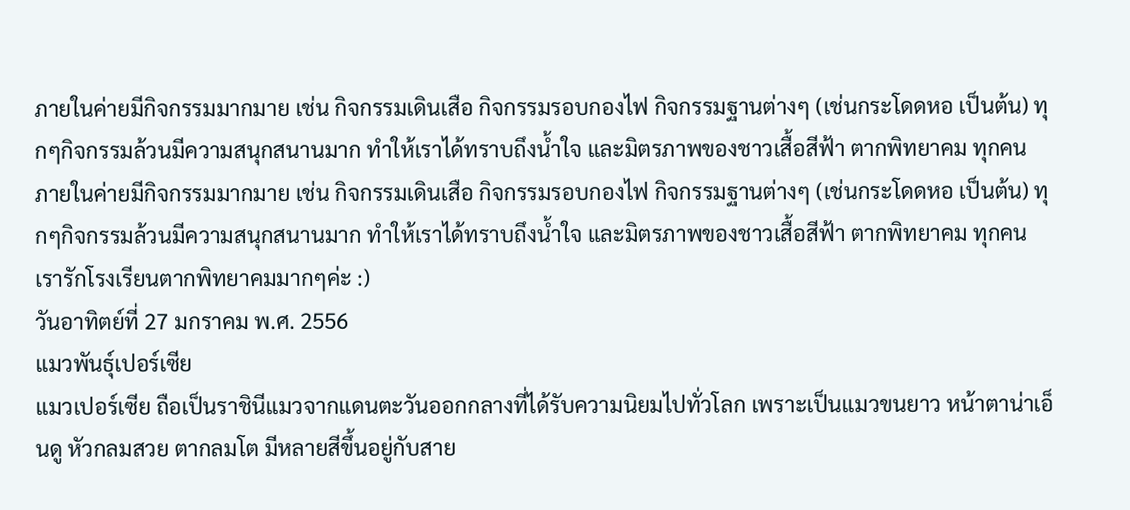ภายในค่ายมีกิจกรรมมากมาย เช่น กิจกรรมเดินเสือ กิจกรรมรอบกองไฟ กิจกรรมฐานต่างๆ (เช่นกระโดดหอ เป็นต้น) ทุกๆกิจกรรมล้วนมีความสนุกสนานมาก ทำให้เราได้ทราบถึงน้ำใจ และมิตรภาพของชาวเสื้อสีฟ้า ตากพิทยาคม ทุกคน
ภายในค่ายมีกิจกรรมมากมาย เช่น กิจกรรมเดินเสือ กิจกรรมรอบกองไฟ กิจกรรมฐานต่างๆ (เช่นกระโดดหอ เป็นต้น) ทุกๆกิจกรรมล้วนมีความสนุกสนานมาก ทำให้เราได้ทราบถึงน้ำใจ และมิตรภาพของชาวเสื้อสีฟ้า ตากพิทยาคม ทุกคน
เรารักโรงเรียนตากพิทยาคมมากๆค่ะ :)
วันอาทิตย์ที่ 27 มกราคม พ.ศ. 2556
แมวพันธุ์เปอร์เซีย
แมวเปอร์เซีย ถือเป็นราชินีแมวจากแดนตะวันออกกลางที่ได้รับความนิยมไปทั่วโลก เพราะเป็นแมวขนยาว หน้าตาน่าเอ็นดู หัวกลมสวย ตากลมโต มีหลายสีขึ้นอยู่กับสาย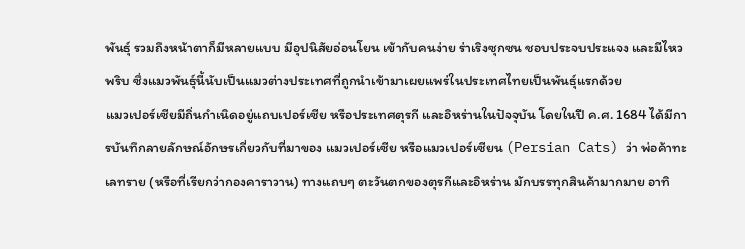พันธุ์ รวมถึงหน้าตาก็มีหลายแบบ มีอุปนิสัยอ่อนโยน เข้ากับคนง่าย ร่าเริงซุกซน ชอบประจบประแจง และมีไหวพริบ ซึ่งแมวพันธุ์นี้นับเป็นแมวต่างประเทศที่ถูกนำเข้ามาเผยแพร่ในประเทศไทยเป็นพันธุ์แรกด้วย
แมวเปอร์เซียมีถิ่นกำเนิดอยู่แถบเปอร์เซีย หรือประเทศตุรกี และอิหร่านในปัจจุบัน โดยในปี ค.ศ. 1684 ได้มีการบันทึกลายลักษณ์อักษรเกี่ยวกับที่มาของ แมวเปอร์เซีย หรือแมวเปอร์เซียน (Persian Cats) ว่า พ่อค้าทะเลทราย (หรือที่เรียกว่ากองคาราวาน) ทางแถบๆ ตะวันตกของตุรกีและอิหร่าน มักบรรทุกสินค้ามากมาย อาทิ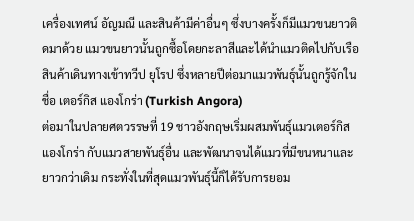เครื่องเทศน์ อัญมณี และสินค้ามีค่าอื่นๆ ซึ่งบางครั้งก็มีแมวขนยาวติดมาด้วย แมวขนยาวนั้นถูกซื้อโดยกะลาสีและได้นำแมวติดไปกับเรือสินค้าเดินทางเข้าทวีป ยุโรป ซึ่งหลายปีต่อมาแมวพันธุ์นั้นถูกรู้จักในชื่อ เตอร์กิส แองโกร่า (Turkish Angora)
ต่อมาในปลายศตวรรษที่ 19 ชาวอังกฤษเริ่มผสมพันธุ์แมวเตอร์กิส แองโกร่า กับแมวสายพันธุ์อื่น และพัฒนาจนได้แมวที่มีขนหนาและยาวกว่าเดิม กระทั่งในที่สุดแมวพันธุ์นี้ก็ได้รับการยอม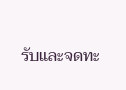รับและจดทะ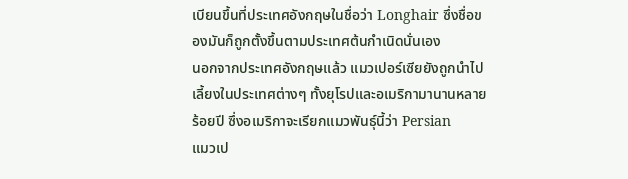เบียนขึ้นที่ประเทศอังกฤษในชื่อว่า Longhair ซึ่งชื่อของมันก็ถูกตั้งขึ้นตามประเทศต้นกำเนิดนั่นเอง
นอกจากประเทศอังกฤษแล้ว แมวเปอร์เซียยังถูกนำไปเลี้ยงในประเทศต่างๆ ทั้งยุโรปและอเมริกามานานหลายร้อยปี ซึ่งอเมริกาจะเรียกแมวพันธุ์นี้ว่า Persian
แมวเป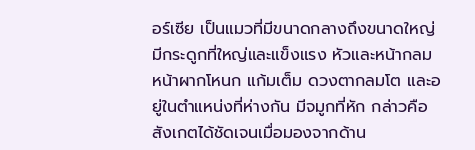อร์เซีย เป็นแมวที่มีขนาดกลางถึงขนาดใหญ่ มีกระดูกที่ใหญ่และแข็งแรง หัวและหน้ากลม หน้าผากโหนก แก้มเต็ม ดวงตากลมโต และอยู่ในตำแหน่งที่ห่างกัน มีจมูกที่หัก กล่าวคือ สังเกตได้ชัดเจนเมื่อมองจากด้าน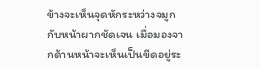ข้างจะเห็นจุดหักระหว่างจมูกกับหน้าผากชัดเจน เมื่อมองจากด้านหน้าจะเห็นเป็นขีดอยู่ระ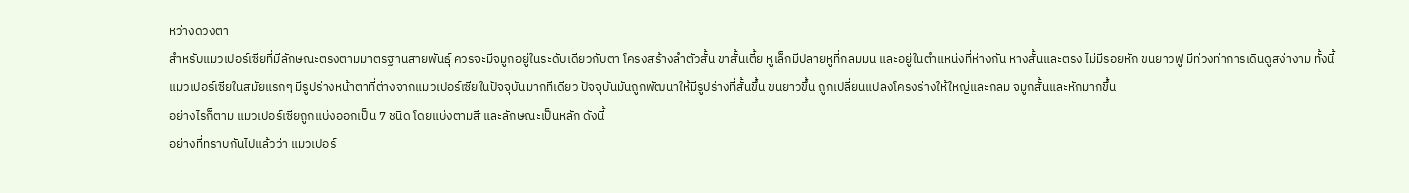หว่างดวงตา
สำหรับแมวเปอร์เซียที่มีลักษณะตรงตามมาตรฐานสายพันธุ์ ควรจะมีจมูกอยู่ในระดับเดียวกับตา โครงสร้างลำตัวสั้น ขาสั้นเตี้ย หูเล็กมีปลายหูที่กลมมน และอยู่ในตำแหน่งที่ห่างกัน หางสั้นและตรง ไม่มีรอยหัก ขนยาวฟู มีท่วงท่าการเดินดูสง่างาม ทั้งนี้ แมวเปอร์เซียในสมัยแรกๆ มีรูปร่างหน้าตาที่ต่างจากแมวเปอร์เซียในปัจจุบันมากทีเดียว ปัจจุบันมันถูกพัฒนาให้มีรูปร่างที่สั้นขึ้น ขนยาวขึ้น ถูกเปลี่ยนแปลงโครงร่างให้ใหญ่และกลม จมูกสั้นและหักมากขึ้น
อย่างไรก็ตาม แมวเปอร์เซียถูกแบ่งออกเป็น 7 ชนิด โดยแบ่งตามสี และลักษณะเป็นหลัก ดังนี้
อย่างที่ทราบกันไปแล้วว่า แมวเปอร์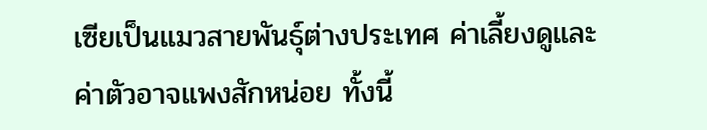เซียเป็นแมวสายพันธุ์ต่างประเทศ ค่าเลี้ยงดูและค่าตัวอาจแพงสักหน่อย ทั้งนี้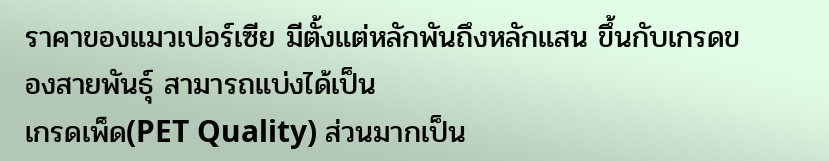ราคาของแมวเปอร์เซีย มีตั้งแต่หลักพันถึงหลักแสน ขึ้นกับเกรดของสายพันธุ์ สามารถแบ่งได้เป็น
เกรดเพ็ด(PET Quality) ส่วนมากเป็น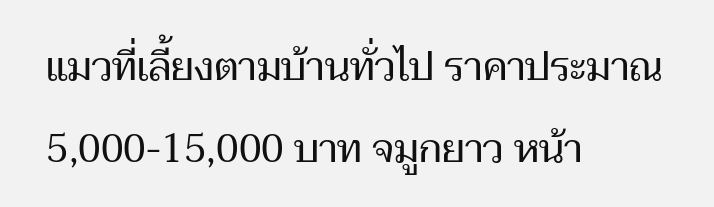แมวที่เลี้ยงตามบ้านทั่วไป ราคาประมาณ 5,000-15,000 บาท จมูกยาว หน้า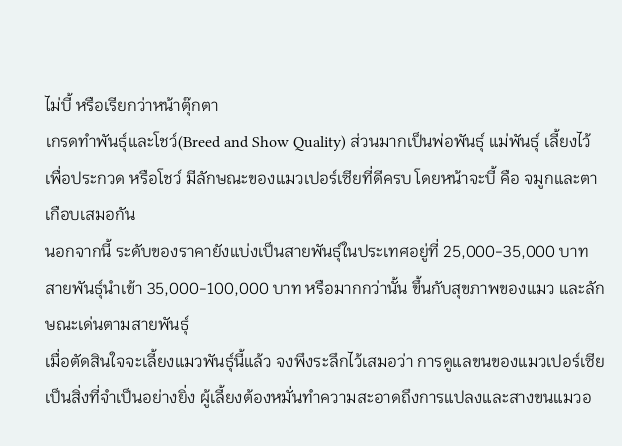ไม่บี้ หรือเรียกว่าหน้าตุ๊กตา
เกรดทำพันธุ์และโชว์(Breed and Show Quality) ส่วนมากเป็นพ่อพันธุ์ แม่พันธุ์ เลี้ยงไว้เพื่อประกวด หรือโชว์ มีลักษณะของแมวเปอร์เซียที่ดีครบ โดยหน้าจะบี้ คือ จมูกและตาเกือบเสมอกัน
นอกจากนี้ ระดับของราคายังแบ่งเป็นสายพันธุ์ในประเทศอยู่ที่ 25,000-35,000 บาท สายพันธุ์นำเข้า 35,000-100,000 บาท หรือมากกว่านั้น ขึ้นกับสุขภาพของแมว และลักษณะเด่นตามสายพันธุ์
เมื่อตัดสินใจจะเลี้ยงแมวพันธุ์นี้แล้ว จงพึงระลึกไว้เสมอว่า การดูแลขนของแมวเปอร์เซียเป็นสิ่งที่จำเป็นอย่างยิ่ง ผู้เลี้ยงต้องหมั่นทำความสะอาดถึงการแปลงและสางขนแมวอ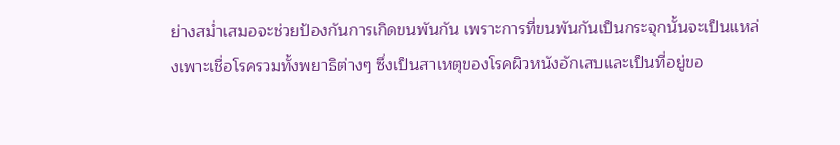ย่างสม่ำเสมอจะช่วยป้องกันการเกิดขนพันกัน เพราะการที่ขนพันกันเป็นกระจุกนั้นจะเป็นแหล่งเพาะเชื่อโรครวมทั้งพยาธิต่างๆ ซึ่งเป็นสาเหตุของโรคผิวหนังอักเสบและเป็นที่อยู่ขอ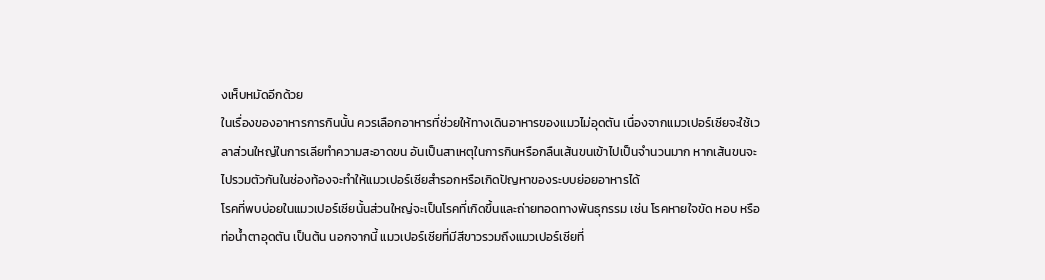งเห็บหมัดอีกด้วย
ในเรื่องของอาหารการกินนั้น ควรเลือกอาหารที่ช่วยให้ทางเดินอาหารของแมวไม่อุดตัน เนื่องจากแมวเปอร์เซียจะใช้เวลาส่วนใหญ่ในการเลียทำความสะอาดขน อันเป็นสาเหตุในการกินหรือกลืนเส้นขนเข้าไปเป็นจำนวนมาก หากเส้นขนจะไปรวมตัวกันในช่องท้องจะทำให้แมวเปอร์เซียสำรอกหรือเกิดปัญหาของระบบย่อยอาหารได้
โรคที่พบบ่อยในแมวเปอร์เซียนั้นส่วนใหญ่จะเป็นโรคที่เกิดขึ้นและถ่ายทอดทางพันธุกรรม เช่น โรคหายใจขัด หอบ หรือ ท่อน้ำตาอุดตัน เป็นต้น นอกจากนี้ แมวเปอร์เซียที่มีสีขาวรวมถึงแมวเปอร์เซียที่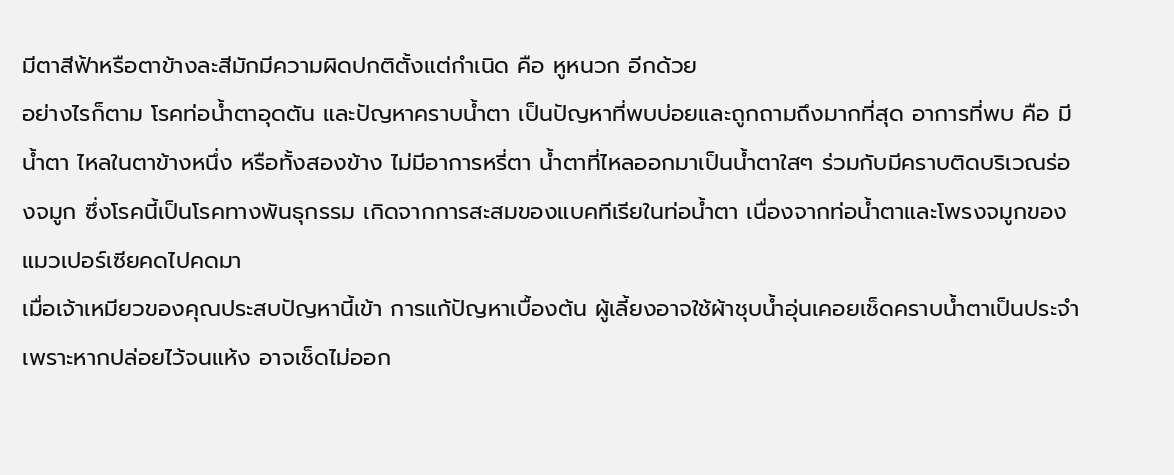มีตาสีฟ้าหรือตาข้างละสีมักมีความผิดปกติตั้งแต่กำเนิด คือ หูหนวก อีกด้วย
อย่างไรก็ตาม โรคท่อน้ำตาอุดตัน และปัญหาคราบน้ำตา เป็นปัญหาที่พบบ่อยและถูกถามถึงมากที่สุด อาการที่พบ คือ มีน้ำตา ไหลในตาข้างหนึ่ง หรือทั้งสองข้าง ไม่มีอาการหรี่ตา น้ำตาที่ไหลออกมาเป็นน้ำตาใสๆ ร่วมกับมีคราบติดบริเวณร่องจมูก ซึ่งโรคนี้เป็นโรคทางพันธุกรรม เกิดจากการสะสมของแบคทีเรียในท่อน้ำตา เนื่องจากท่อน้ำตาและโพรงจมูกของแมวเปอร์เซียคดไปคดมา
เมื่อเจ้าเหมียวของคุณประสบปัญหานี้เข้า การแก้ปัญหาเบื้องต้น ผู้เลี้ยงอาจใช้ผ้าชุบน้ำอุ่นเคอยเช็ดคราบน้ำตาเป็นประจำ เพราะหากปล่อยไว้จนแห้ง อาจเช็ดไม่ออก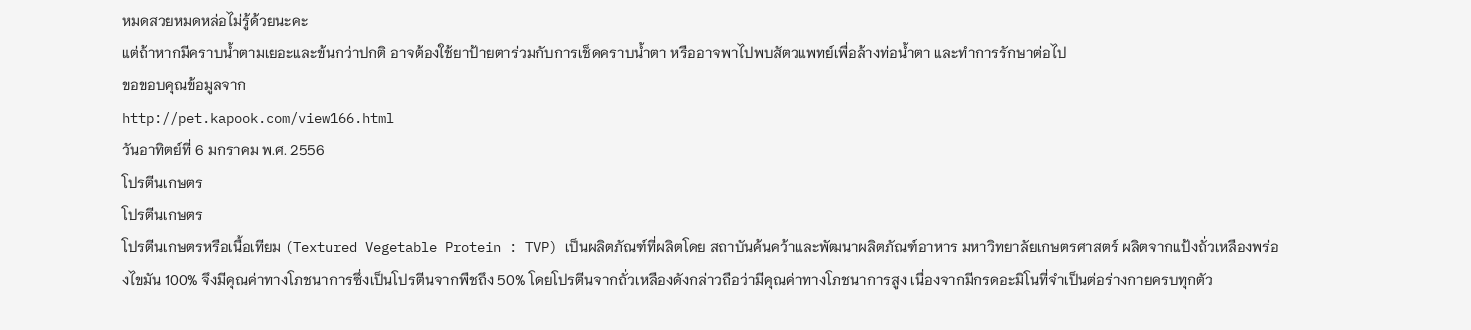หมดสวยหมดหล่อไม่รู้ด้วยนะคะ
แต่ถ้าหากมีคราบน้ำตามเยอะและข้นกว่าปกติ อาจต้องใช้ยาป้ายตาร่วมกับการเช็ดคราบน้ำตา หรืออาจพาไปพบสัตวแพทย์เพื่อล้างท่อน้ำตา และทำการรักษาต่อไป
ขอขอบคุณข้อมูลจาก
http://pet.kapook.com/view166.html
วันอาทิตย์ที่ 6 มกราคม พ.ศ. 2556
โปรตีนเกษตร
โปรตีนเกษตร
โปรตีนเกษตรหรือเนื้อเทียม (Textured Vegetable Protein : TVP) เป็นผลิตภัณฑ์ที่ผลิตโดย สถาบันค้นคว้าและพัฒนาผลิตภัณฑ์อาหาร มหาวิทยาลัยเกษตรศาสตร์ ผลิตจากแป้งถั่วเหลืองพร่องไขมัน 100% จึงมีคุณค่าทางโภชนาการซึ่งเป็นโปรตีนจากพืชถึง 50% โดยโปรตีนจากถั่วเหลืองดังกล่าวถือว่ามีคุณค่าทางโภชนาการสูง เนื่องจากมีกรดอะมิโนที่จำเป็นต่อร่างกายครบทุกตัว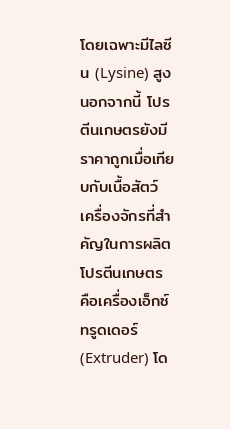โดยเฉพาะมีไลซีน (Lysine) สูง นอกจากนี้ โปรตีนเกษตรยังมีราคาถูกเมื่อเทียบกับเนื้อสัตว์
เครื่องจักรที่สำคัญในการผลิตโปรตีนเกษตร คือเครื่องเอ็กซ์ทรูดเดอร์ (Extruder) โด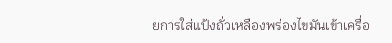ยการใส่แป้งถั่วเหลืองพร่องไขมันเข้าเครื่อ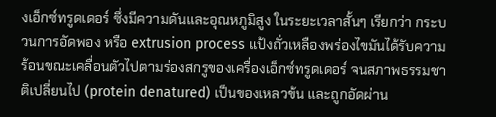งเอ็กซ์ทรูดเดอร์ ซึ่งมีความดันและอุณหภูมิสูง ในระยะเวลาสั้นๆ เรียกว่า กระบวนการอัดพอง หรือ extrusion process แป้งถั่วเหลืองพร่องไขมันได้รับความร้อนขณะเคลื่อนตัวไปตามร่องสกรูของเครื่องเอ็กซ์ทรูดเดอร์ จนสภาพธรรมชาติเปลี่ยนไป (protein denatured) เป็นของเหลวข้น และถูกอัดผ่าน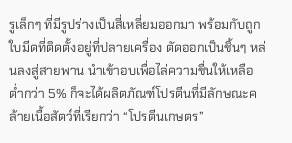รูเล็กๆ ที่มีรูปร่างเป็นสี่เหลี่ยมออกมา พร้อมกับถูกใบมีดที่ติดตั้งอยู่ที่ปลายเครื่อง ตัดออกเป็นชิ้นๆ หล่นลงสู่สายพาน นำเข้าอบเพื่อไล่ความชื่นให้เหลือต่ำกว่า 5% ก็จะได้ผลิตภัณฑ์โปรตีนที่มีลักษณะคล้ายเนื้อสัตว์ที่เรียกว่า “โปรตีนเกษตร”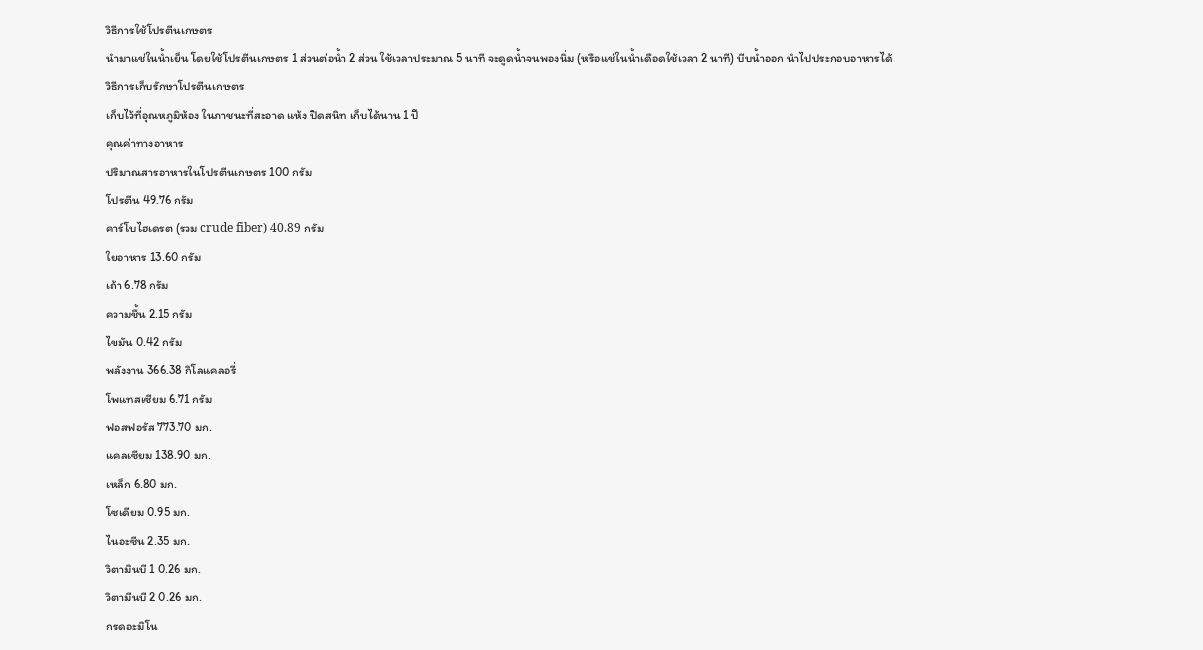วิธีการใช้โปรตีนเกษตร
นำมาแช่ในน้ำเย็น โดยใช้โปรตีนเกษตร 1 ส่วนต่อน้ำ 2 ส่วน ใช้เวลาประมาณ 5 นาที จะดูดน้ำจนพองนิ่ม (หรือแช่ในน้ำเดือดใช้เวลา 2 นาที) บีบน้ำออก นำไปประกอบอาหารได้
วิธีการเก็บรักษาโปรตีนเกษตร
เก็บไว้ที่อุณหภูมิห้อง ในภาชนะที่สะอาด แห้ง ปิดสนิท เก็บได้นาน 1 ปี
คุณค่าทางอาหาร
ปริมาณสารอาหารในโปรตีนเกษตร 100 กรัม
โปรตีน 49.76 กรัม
คาร์โบไฮเดรต (รวม crude fiber) 40.89 กรัม
ใยอาหาร 13.60 กรัม
เถ้า 6.78 กรัม
ความชื้น 2.15 กรัม
ไขมัน 0.42 กรัม
พลังงาน 366.38 กิโลแคลอรี่
โพแทสเซียม 6.71 กรัม
ฟอสฟอรัส 773.70 มก.
แคลเซียม 138.90 มก.
เหล็ก 6.80 มก.
โซเดียม 0.95 มก.
ไนอะซีน 2.35 มก.
วิตามินบี 1 0.26 มก.
วิตามีนบี 2 0.26 มก.
กรดอะมิโน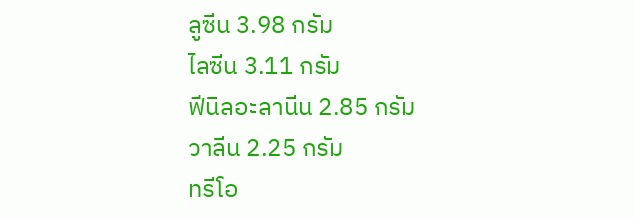ลูซีน 3.98 กรัม
ไลซีน 3.11 กรัม
ฟีนิลอะลานีน 2.85 กรัม
วาลีน 2.25 กรัม
ทรีโอ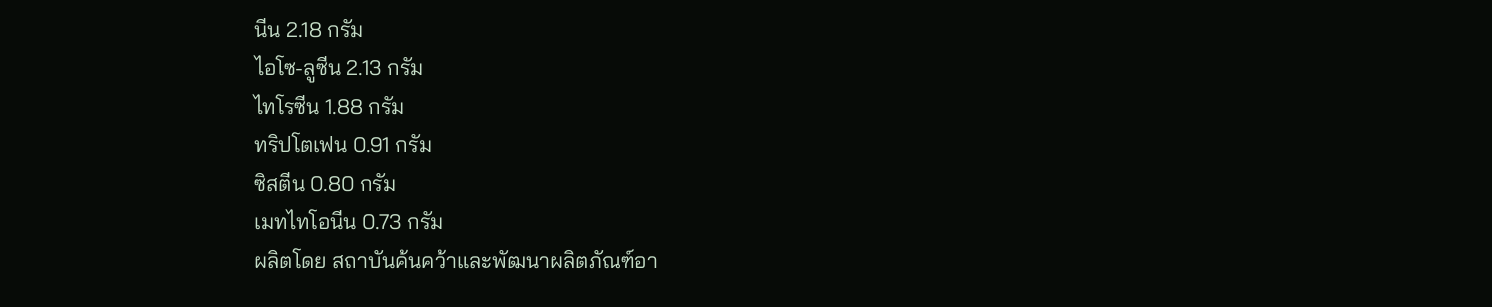นีน 2.18 กรัม
ไอโซ-ลูซีน 2.13 กรัม
ไทโรซีน 1.88 กรัม
ทริปโตเฟน 0.91 กรัม
ซิสตีน 0.80 กรัม
เมทไทโอนีน 0.73 กรัม
ผลิตโดย สถาบันค้นคว้าและพัฒนาผลิตภัณฑ์อา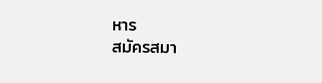หาร
สมัครสมา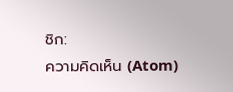ชิก:
ความคิดเห็น (Atom)